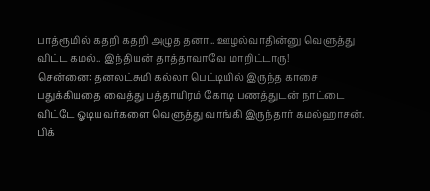பாத்ரூமில் கதறி கதறி அழுத தனா.. ஊழல்வாதின்னு வெளுத்து விட்ட கமல்.. இந்தியன் தாத்தாவாவே மாறிட்டாரு!
சென்னை: தனலட்சுமி கல்லா பெட்டியில் இருந்த காசை பதுக்கியதை வைத்து பத்தாயிரம் கோடி பணத்துடன் நாட்டை விட்டே ஓடியவர்களை வெளுத்து வாங்கி இருந்தார் கமல்ஹாசன்.
பிக்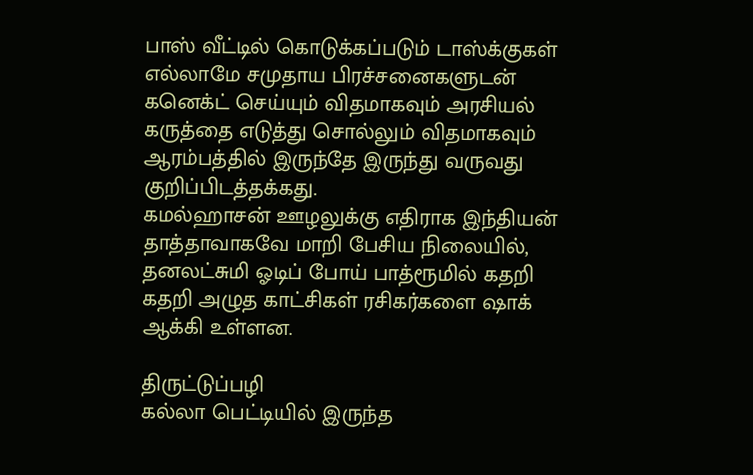பாஸ் வீட்டில் கொடுக்கப்படும் டாஸ்க்குகள் எல்லாமே சமுதாய பிரச்சனைகளுடன் கனெக்ட் செய்யும் விதமாகவும் அரசியல் கருத்தை எடுத்து சொல்லும் விதமாகவும் ஆரம்பத்தில் இருந்தே இருந்து வருவது குறிப்பிடத்தக்கது.
கமல்ஹாசன் ஊழலுக்கு எதிராக இந்தியன் தாத்தாவாகவே மாறி பேசிய நிலையில், தனலட்சுமி ஓடிப் போய் பாத்ரூமில் கதறி கதறி அழுத காட்சிகள் ரசிகர்களை ஷாக் ஆக்கி உள்ளன.

திருட்டுப்பழி
கல்லா பெட்டியில் இருந்த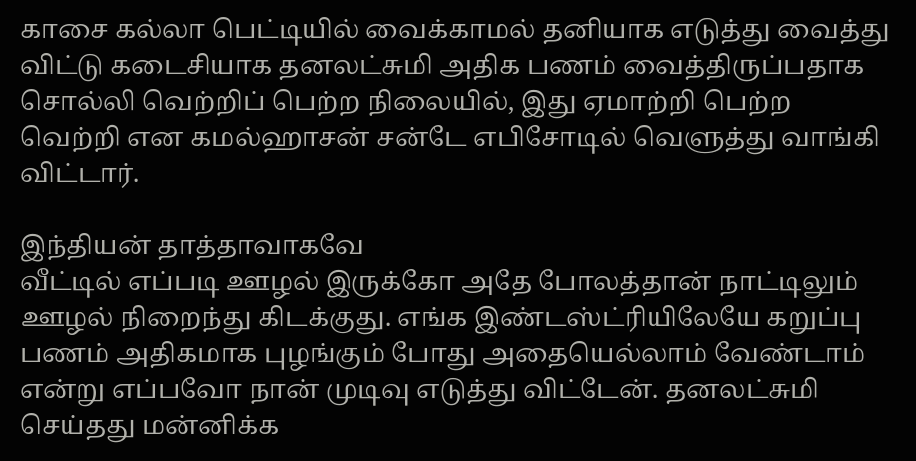காசை கல்லா பெட்டியில் வைக்காமல் தனியாக எடுத்து வைத்து விட்டு கடைசியாக தனலட்சுமி அதிக பணம் வைத்திருப்பதாக சொல்லி வெற்றிப் பெற்ற நிலையில், இது ஏமாற்றி பெற்ற வெற்றி என கமல்ஹாசன் சன்டே எபிசோடில் வெளுத்து வாங்கி விட்டார்.

இந்தியன் தாத்தாவாகவே
வீட்டில் எப்படி ஊழல் இருக்கோ அதே போலத்தான் நாட்டிலும் ஊழல் நிறைந்து கிடக்குது. எங்க இண்டஸ்ட்ரியிலேயே கறுப்பு பணம் அதிகமாக புழங்கும் போது அதையெல்லாம் வேண்டாம் என்று எப்பவோ நான் முடிவு எடுத்து விட்டேன். தனலட்சுமி செய்தது மன்னிக்க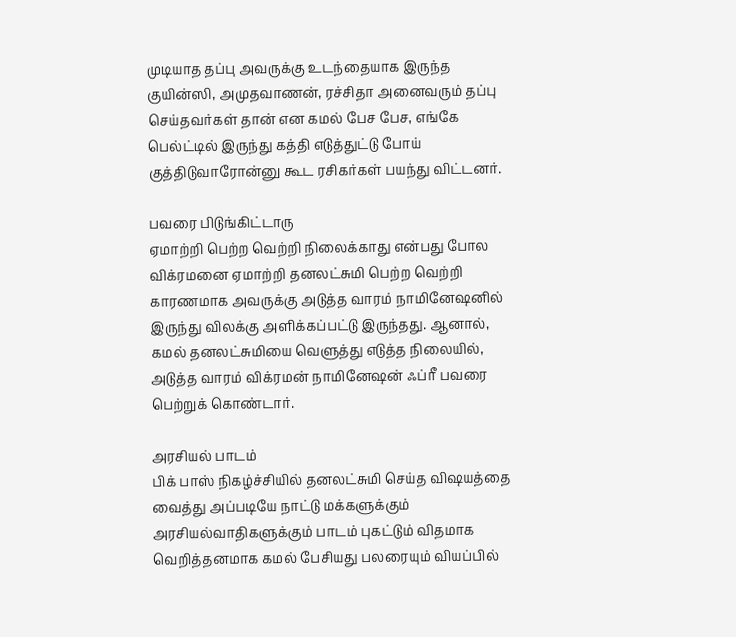முடியாத தப்பு அவருக்கு உடந்தையாக இருந்த குயின்ஸி, அமுதவாணன், ரச்சிதா அனைவரும் தப்பு செய்தவர்கள் தான் என கமல் பேச பேச, எங்கே பெல்ட்டில் இருந்து கத்தி எடுத்துட்டு போய் குத்திடுவாரோன்னு கூட ரசிகர்கள் பயந்து விட்டனர்.

பவரை பிடுங்கிட்டாரு
ஏமாற்றி பெற்ற வெற்றி நிலைக்காது என்பது போல விக்ரமனை ஏமாற்றி தனலட்சுமி பெற்ற வெற்றி காரணமாக அவருக்கு அடுத்த வாரம் நாமினேஷனில் இருந்து விலக்கு அளிக்கப்பட்டு இருந்தது. ஆனால், கமல் தனலட்சுமியை வெளுத்து எடுத்த நிலையில், அடுத்த வாரம் விக்ரமன் நாமினேஷன் ஃப்ரீ பவரை பெற்றுக் கொண்டார்.

அரசியல் பாடம்
பிக் பாஸ் நிகழ்ச்சியில் தனலட்சுமி செய்த விஷயத்தை வைத்து அப்படியே நாட்டு மக்களுக்கும் அரசியல்வாதிகளுக்கும் பாடம் புகட்டும் விதமாக வெறித்தனமாக கமல் பேசியது பலரையும் வியப்பில்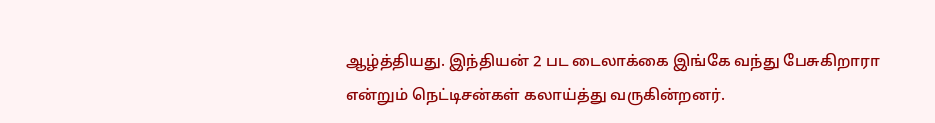ஆழ்த்தியது. இந்தியன் 2 பட டைலாக்கை இங்கே வந்து பேசுகிறாரா என்றும் நெட்டிசன்கள் கலாய்த்து வருகின்றனர்.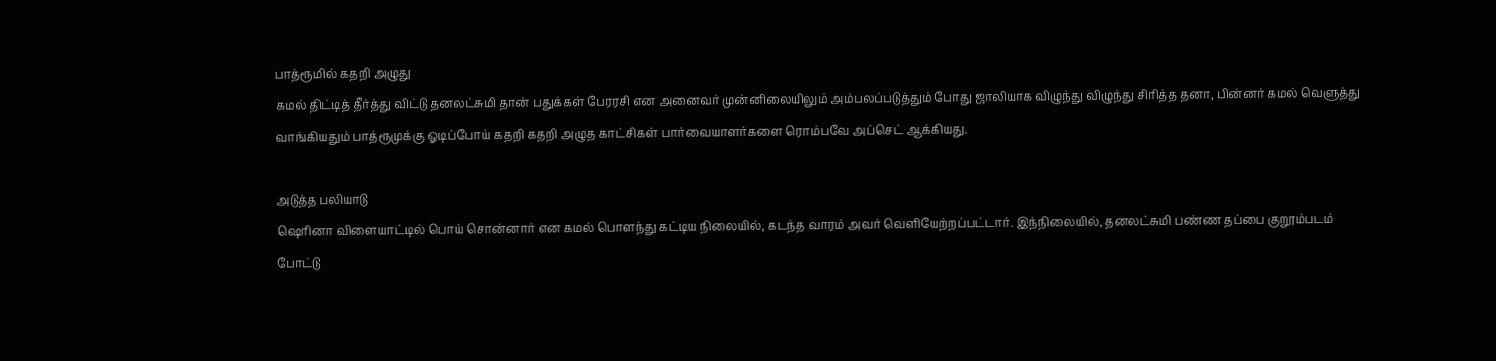பாத்ரூமில் கதறி அழுது
கமல் திட்டித் தீர்த்து விட்டு தனலட்சுமி தான் பதுக்கள் பேரரசி என அனைவர் முன்னிலையிலும் அம்பலப்படுத்தும் போது ஜாலியாக விழுந்து விழுந்து சிரித்த தனா, பின்னர் கமல் வெளுத்து வாங்கியதும் பாத்ரூமுக்கு ஓடிப்போய் கதறி கதறி அழுத காட்சிகள் பார்வையாளர்களை ரொம்பவே அப்செட் ஆக்கியது.

அடுத்த பலியாடு
ஷெரினா விளையாட்டில் பொய் சொன்னார் என கமல் பொளந்து கட்டிய நிலையில், கடந்த வாரம் அவர் வெளியேற்றப்பட்டார். இந்நிலையில், தனலட்சுமி பண்ண தப்பை குறூம்படம் போட்டு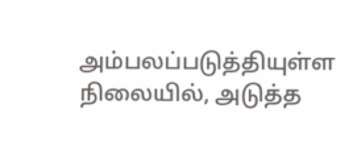அம்பலப்படுத்தியுள்ள நிலையில், அடுத்த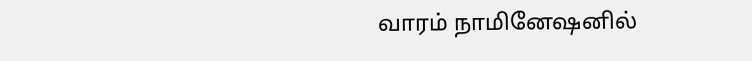வாரம் நாமினேஷனில்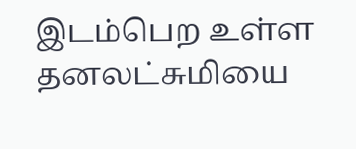இடம்பெற உள்ள தனலட்சுமியை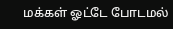மக்கள் ஓட்டே போடமல்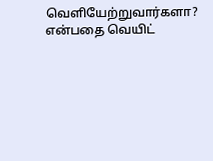வெளியேற்றுவார்களா? என்பதை வெயிட்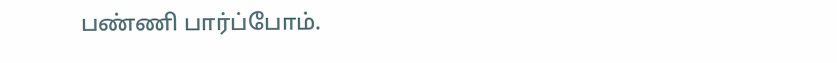பண்ணி பார்ப்போம்.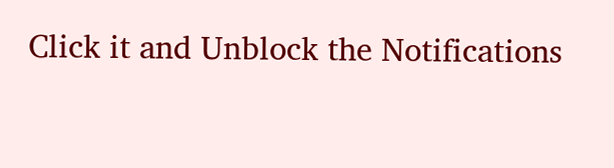Click it and Unblock the Notifications